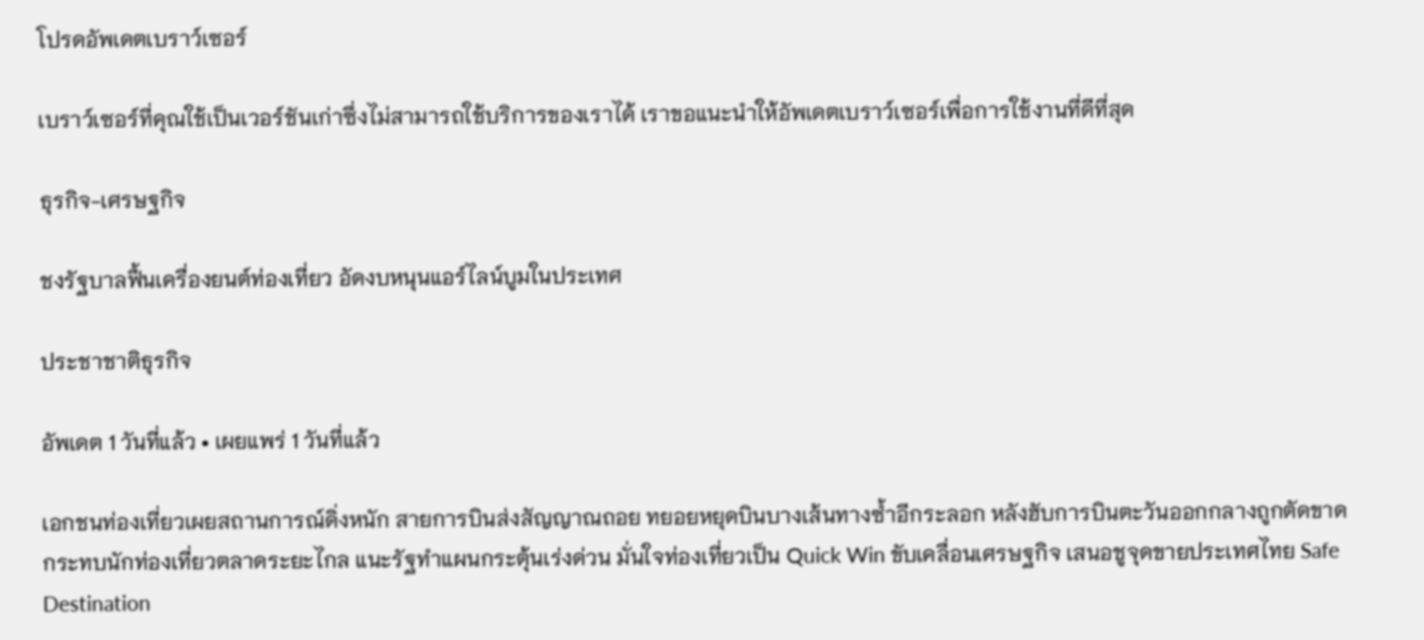โปรดอัพเดตเบราว์เซอร์

เบราว์เซอร์ที่คุณใช้เป็นเวอร์ชันเก่าซึ่งไม่สามารถใช้บริการของเราได้ เราขอแนะนำให้อัพเดตเบราว์เซอร์เพื่อการใช้งานที่ดีที่สุด

ธุรกิจ-เศรษฐกิจ

ชงรัฐบาลฟื้นเครื่องยนต์ท่องเที่ยว อัดงบหนุนแอร์ไลน์บูมในประเทศ

ประชาชาติธุรกิจ

อัพเดต 1 วันที่แล้ว • เผยแพร่ 1 วันที่แล้ว

เอกชนท่องเที่ยวเผยสถานการณ์ดิ่งหนัก สายการบินส่งสัญญาณถอย ทยอยหยุดบินบางเส้นทางซ้ำอีกระลอก หลังฮับการบินตะวันออกกลางถูกตัดขาด กระทบนักท่องเที่ยวตลาดระยะไกล แนะรัฐทำแผนกระตุ้นเร่งด่วน มั่นใจท่องเที่ยวเป็น Quick Win ขับเคลื่อนเศรษฐกิจ เสนอชูจุดขายประเทศไทย Safe Destination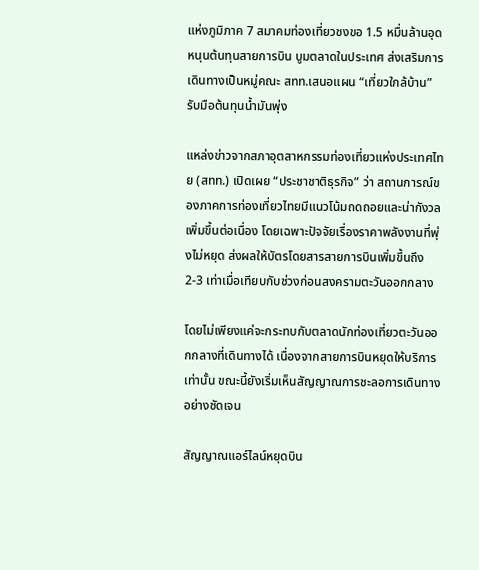แห่งภูมิภาค 7 สมาคมท่องเที่ยวชงขอ 1.5 หมื่นล้านอุดหนุนต้นทุนสายการบิน บูมตลาดในประเทศ ส่งเสริมการเดินทางเป็นหมู่คณะ สทท.เสนอแผน “เที่ยวใกล้บ้าน” รับมือต้นทุนน้ำมันพุ่ง

แหล่งข่าวจากสภาอุตสาหกรรมท่องเที่ยวแห่งประเทศไทย (สทท.) เปิดเผย “ประชาชาติธุรกิจ” ว่า สถานการณ์ของภาคการท่องเที่ยวไทยมีแนวโน้มถดถอยและน่ากังวลเพิ่มขึ้นต่อเนื่อง โดยเฉพาะปัจจัยเรื่องราคาพลังงานที่พุ่งไม่หยุด ส่งผลให้บัตรโดยสารสายการบินเพิ่มขึ้นถึง 2-3 เท่าเมื่อเทียบกับช่วงก่อนสงครามตะวันออกกลาง

โดยไม่เพียงแค่จะกระทบกับตลาดนักท่องเที่ยวตะวันออกกลางที่เดินทางได้ เนื่องจากสายการบินหยุดให้บริการเท่านั้น ขณะนี้ยังเริ่มเห็นสัญญาณการชะลอการเดินทางอย่างชัดเจน

สัญญาณแอร์ไลน์หยุดบิน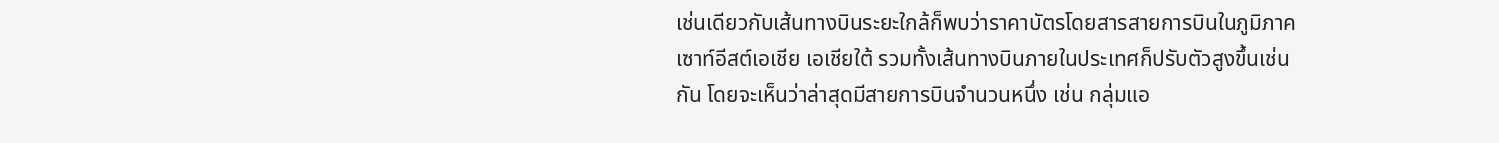เช่นเดียวกับเส้นทางบินระยะใกล้ก็พบว่าราคาบัตรโดยสารสายการบินในภูมิภาคเซาท์อีสต์เอเชีย เอเชียใต้ รวมทั้งเส้นทางบินภายในประเทศก็ปรับตัวสูงขึ้นเช่นกัน โดยจะเห็นว่าล่าสุดมีสายการบินจำนวนหนึ่ง เช่น กลุ่มแอ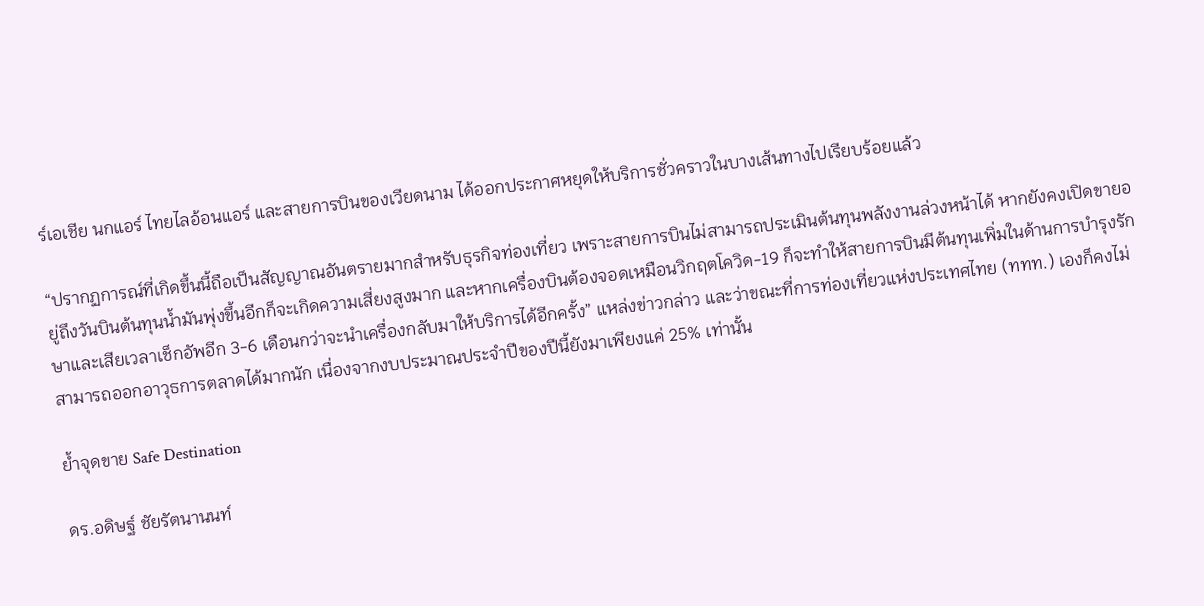ร์เอเชีย นกแอร์ ไทยไลอ้อนแอร์ และสายการบินของเวียดนาม ได้ออกประกาศหยุดให้บริการชั่วคราวในบางเส้นทางไปเรียบร้อยแล้ว

“ปรากฏการณ์ที่เกิดขึ้นนี้ถือเป็นสัญญาณอันตรายมากสำหรับธุรกิจท่องเที่ยว เพราะสายการบินไม่สามารถประเมินต้นทุนพลังงานล่วงหน้าได้ หากยังคงเปิดขายอยู่ถึงวันบินต้นทุนน้ำมันพุ่งขึ้นอีกก็จะเกิดความเสี่ยงสูงมาก และหากเครื่องบินต้องจอดเหมือนวิกฤตโควิด-19 ก็จะทำให้สายการบินมีต้นทุนเพิ่มในด้านการบำรุงรักษาและเสียเวลาเช็กอัพอีก 3-6 เดือนกว่าจะนำเครื่องกลับมาให้บริการได้อีกครั้ง” แหล่งข่าวกล่าว และว่าขณะที่การท่องเที่ยวแห่งประเทศไทย (ททท.) เองก็คงไม่สามารถออกอาวุธการตลาดได้มากนัก เนื่องจากงบประมาณประจำปีของปีนี้ยังมาเพียงแค่ 25% เท่านั้น

ย้ำจุดขาย Safe Destination

ดร.อดิษฐ์ ชัยรัตนานนท์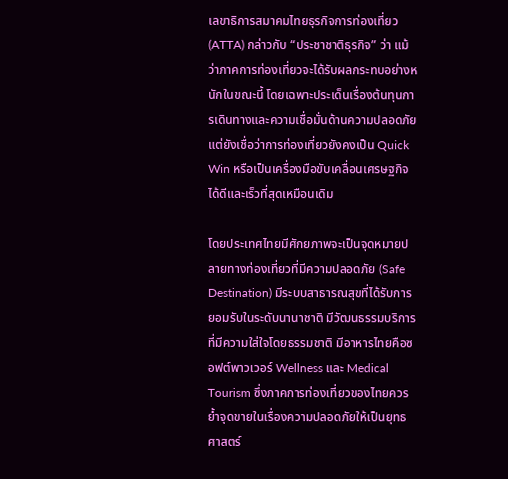เลขาธิการสมาคมไทยธุรกิจการท่องเที่ยว (ATTA) กล่าวกับ “ประชาชาติธุรกิจ” ว่า แม้ว่าภาคการท่องเที่ยวจะได้รับผลกระทบอย่างหนักในขณะนี้ โดยเฉพาะประเด็นเรื่องต้นทุนการเดินทางและความเชื่อมั่นด้านความปลอดภัย แต่ยังเชื่อว่าการท่องเที่ยวยังคงเป็น Quick Win หรือเป็นเครื่องมือขับเคลื่อนเศรษฐกิจได้ดีและเร็วที่สุดเหมือนเดิม

โดยประเทศไทยมีศักยภาพจะเป็นจุดหมายปลายทางท่องเที่ยวที่มีความปลอดภัย (Safe Destination) มีระบบสาธารณสุขที่ได้รับการยอมรับในระดับนานาชาติ มีวัฒนธรรมบริการที่มีความใส่ใจโดยธรรมชาติ มีอาหารไทยคือซอฟต์พาวเวอร์ Wellness และ Medical Tourism ซึ่งภาคการท่องเที่ยวของไทยควรย้ำจุดขายในเรื่องความปลอดภัยให้เป็นยุทธศาสตร์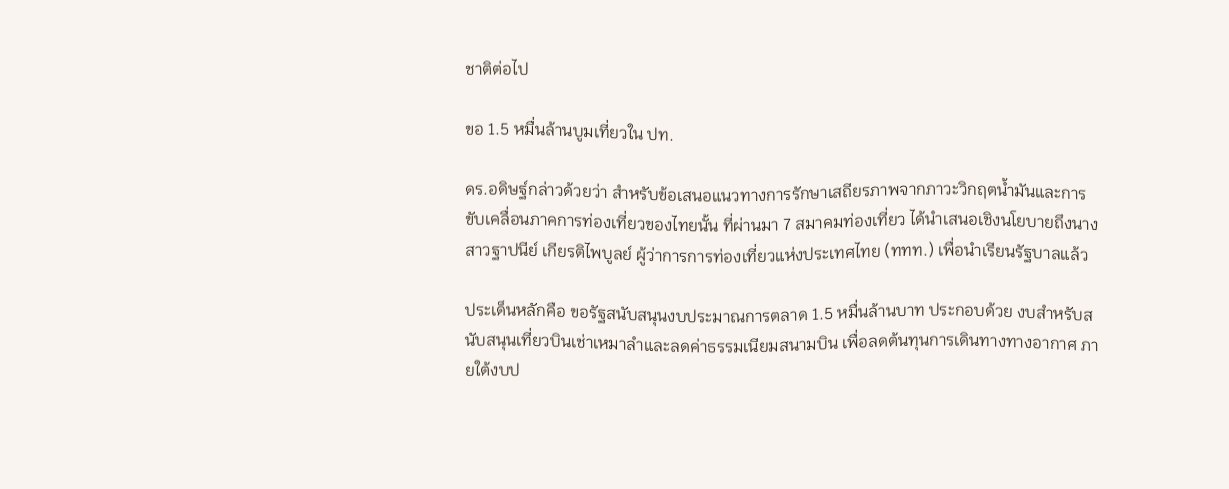ชาติต่อไป

ขอ 1.5 หมื่นล้านบูมเที่ยวใน ปท.

ดร.อดิษฐ์กล่าวด้วยว่า สำหรับข้อเสนอแนวทางการรักษาเสถียรภาพจากภาวะวิกฤตน้ำมันและการขับเคลื่อนภาคการท่องเที่ยวของไทยนั้น ที่ผ่านมา 7 สมาคมท่องเที่ยว ได้นำเสนอเชิงนโยบายถึงนางสาวฐาปนีย์ เกียรติไพบูลย์ ผู้ว่าการการท่องเที่ยวแห่งประเทศไทย (ททท.) เพื่อนำเรียนรัฐบาลแล้ว

ประเด็นหลักคือ ขอรัฐสนับสนุนงบประมาณการตลาด 1.5 หมื่นล้านบาท ประกอบด้วย งบสำหรับสนับสนุนเที่ยวบินเช่าเหมาลำและลดค่าธรรมเนียมสนามบิน เพื่อลดต้นทุนการเดินทางทางอากาศ ภายใต้งบป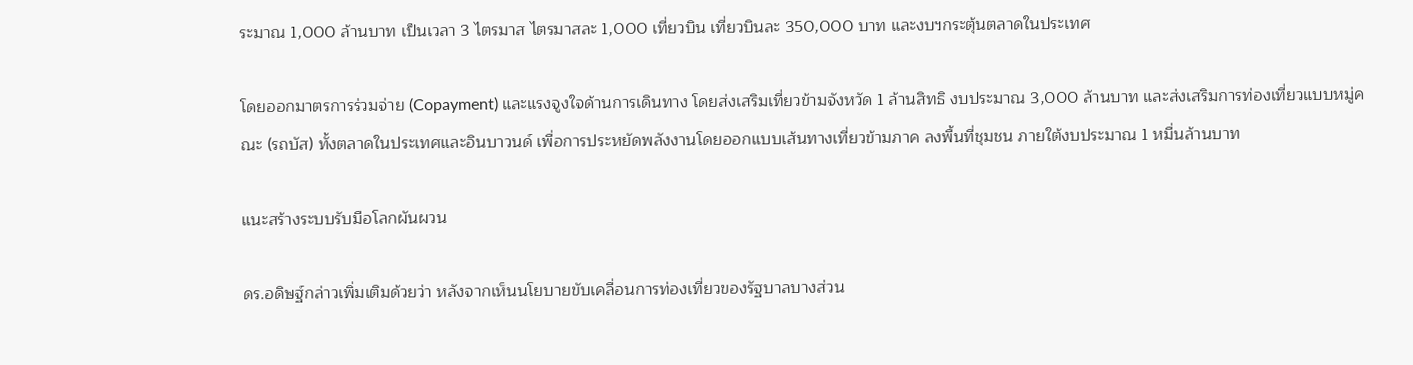ระมาณ 1,000 ล้านบาท เป็นเวลา 3 ไตรมาส ไตรมาสละ 1,000 เที่ยวบิน เที่ยวบินละ 350,000 บาท และงบฯกระตุ้นตลาดในประเทศ

โดยออกมาตรการร่วมจ่าย (Copayment) และแรงจูงใจด้านการเดินทาง โดยส่งเสริมเที่ยวข้ามจังหวัด 1 ล้านสิทธิ งบประมาณ 3,000 ล้านบาท และส่งเสริมการท่องเที่ยวแบบหมู่คณะ (รถบัส) ทั้งตลาดในประเทศและอินบาวนด์ เพื่อการประหยัดพลังงานโดยออกแบบเส้นทางเที่ยวข้ามภาค ลงพื้นที่ชุมชน ภายใต้งบประมาณ 1 หมื่นล้านบาท

แนะสร้างระบบรับมือโลกผันผวน

ดร.อดิษฐ์กล่าวเพิ่มเติมด้วยว่า หลังจากเห็นนโยบายขับเคลื่อนการท่องเที่ยวของรัฐบาลบางส่วน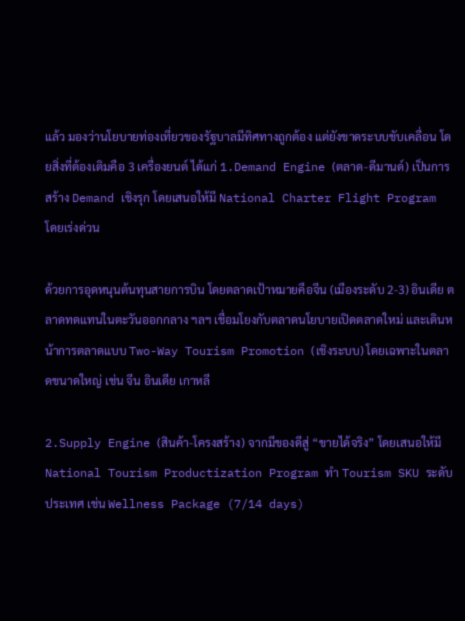แล้ว มองว่านโยบายท่องเที่ยวของรัฐบาลมีทิศทางถูกต้อง แต่ยังขาดระบบขับเคลื่อน โดยสิ่งที่ต้องเติมคือ 3 เครื่องยนต์ ได้แก่ 1.Demand Engine (ตลาด-ดีมานด์) เป็นการสร้าง Demand เชิงรุก โดยเสนอให้มี National Charter Flight Program โดยเร่งด่วน

ด้วยการอุดหนุนต้นทุนสายการบิน โดยตลาดเป้าหมายคือจีน (เมืองระดับ 2-3) อินเดีย ตลาดทดแทนในตะวันออกกลาง ฯลฯ เชื่อมโยงกับตลาดนโยบายเปิดตลาดใหม่ และเดินหน้าการตลาดแบบ Two-Way Tourism Promotion (เชิงระบบ) โดยเฉพาะในตลาดขนาดใหญ่ เช่น จีน อินเดีย เกาหลี

2.Supply Engine (สินค้า-โครงสร้าง) จากมีของดีสู่ “ขายได้จริง” โดยเสนอให้มี National Tourism Productization Program ทำ Tourism SKU ระดับประเทศ เช่น Wellness Package (7/14 days)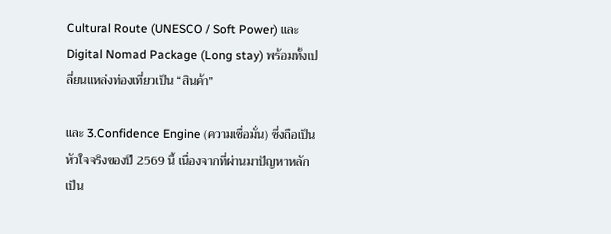Cultural Route (UNESCO / Soft Power) และ Digital Nomad Package (Long stay) พร้อมทั้งเปลี่ยนแหล่งท่องเที่ยวเป็น “สินค้า”

และ 3.Confidence Engine (ความเชื่อมั่น) ซึ่งถือเป็นหัวใจจริงของปี 2569 นี้ เนื่องจากที่ผ่านมาปัญหาหลักเป็น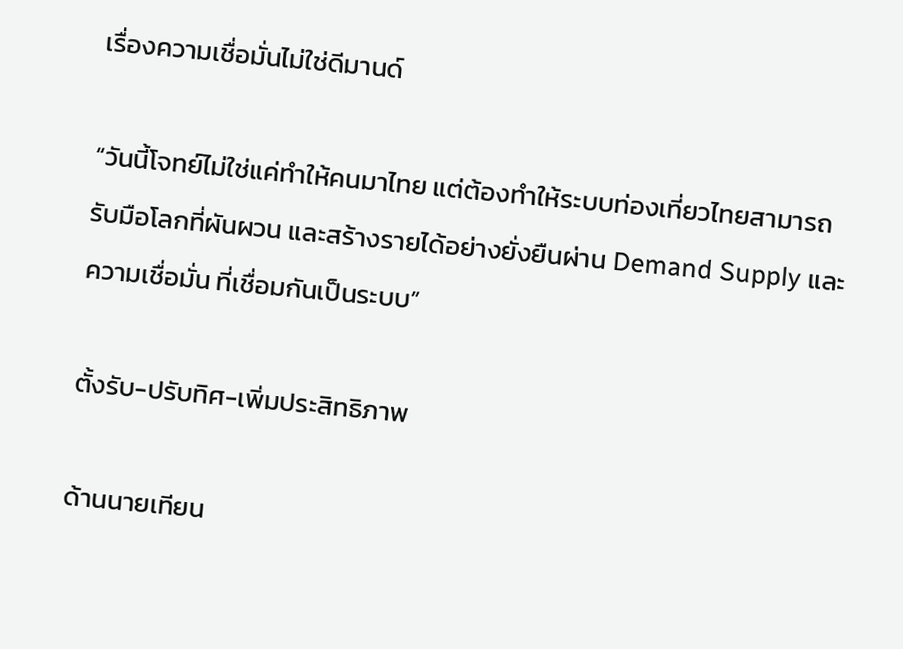เรื่องความเชื่อมั่นไม่ใช่ดีมานด์

“วันนี้โจทย์ไม่ใช่แค่ทำให้คนมาไทย แต่ต้องทำให้ระบบท่องเที่ยวไทยสามารถรับมือโลกที่ผันผวน และสร้างรายได้อย่างยั่งยืนผ่าน Demand Supply และความเชื่อมั่น ที่เชื่อมกันเป็นระบบ”

ตั้งรับ-ปรับทิศ-เพิ่มประสิทธิภาพ

ด้านนายเทียน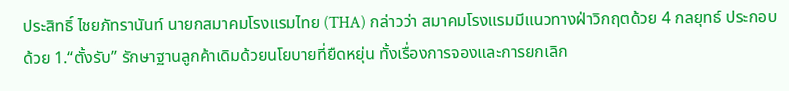ประสิทธิ์ ไชยภัทรานันท์ นายกสมาคมโรงแรมไทย (THA) กล่าวว่า สมาคมโรงแรมมีแนวทางฝ่าวิกฤตด้วย 4 กลยุทธ์ ประกอบด้วย 1.“ตั้งรับ” รักษาฐานลูกค้าเดิมด้วยนโยบายที่ยืดหยุ่น ทั้งเรื่องการจองและการยกเลิก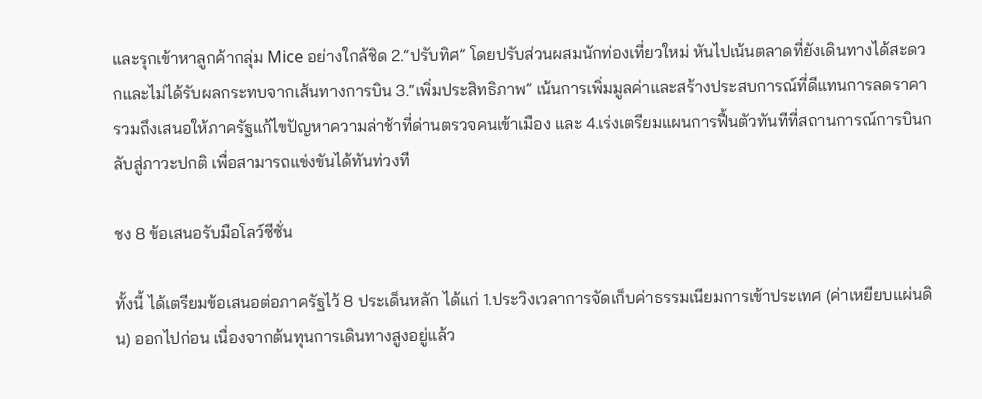และรุกเข้าหาลูกค้ากลุ่ม Mice อย่างใกล้ชิด 2.“ปรับทิศ” โดยปรับส่วนผสมนักท่องเที่ยวใหม่ หันไปเน้นตลาดที่ยังเดินทางได้สะดวกและไม่ได้รับผลกระทบจากเส้นทางการบิน 3.“เพิ่มประสิทธิภาพ” เน้นการเพิ่มมูลค่าและสร้างประสบการณ์ที่ดีแทนการลดราคา รวมถึงเสนอให้ภาครัฐแก้ไขปัญหาความล่าช้าที่ด่านตรวจคนเข้าเมือง และ 4.เร่งเตรียมแผนการฟื้นตัวทันทีที่สถานการณ์การบินกลับสู่ภาวะปกติ เพื่อสามารถแข่งขันได้ทันท่วงที

ชง 8 ข้อเสนอรับมือโลว์ซีซั่น

ทั้งนี้ ได้เตรียมข้อเสนอต่อภาครัฐไว้ 8 ประเด็นหลัก ได้แก่ 1.ประวิงเวลาการจัดเก็บค่าธรรมเนียมการเข้าประเทศ (ค่าเหยียบแผ่นดิน) ออกไปก่อน เนื่องจากต้นทุนการเดินทางสูงอยู่แล้ว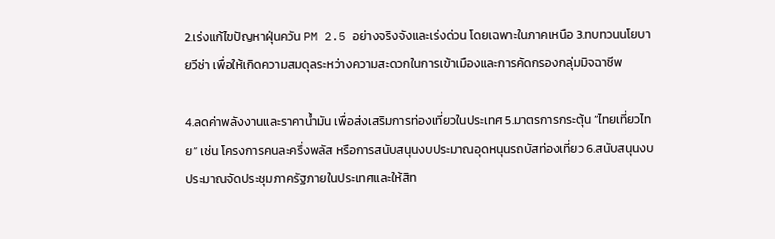2.เร่งแก้ไขปัญหาฝุ่นควัน PM 2.5 อย่างจริงจังและเร่งด่วน โดยเฉพาะในภาคเหนือ 3.ทบทวนนโยบายวีซ่า เพื่อให้เกิดความสมดุลระหว่างความสะดวกในการเข้าเมืองและการคัดกรองกลุ่มมิจฉาชีพ

4.ลดค่าพลังงานและราคาน้ำมัน เพื่อส่งเสริมการท่องเที่ยวในประเทศ 5.มาตรการกระตุ้น “ไทยเที่ยวไทย” เช่น โครงการคนละครึ่งพลัส หรือการสนับสนุนงบประมาณอุดหนุนรถบัสท่องเที่ยว 6.สนับสนุนงบประมาณจัดประชุมภาครัฐภายในประเทศและให้สิท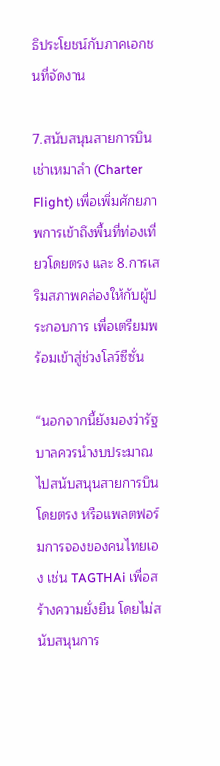ธิประโยชน์กับภาคเอกชนที่จัดงาน

7.สนับสนุนสายการบินเช่าเหมาลำ (Charter Flight) เพื่อเพิ่มศักยภาพการเข้าถึงพื้นที่ท่องเที่ยวโดยตรง และ 8.การเสริมสภาพคล่องให้กับผู้ประกอบการ เพื่อเตรียมพร้อมเข้าสู่ช่วงโลว์ซีซั่น

“นอกจากนี้ยังมองว่ารัฐบาลควรนำงบประมาณไปสนับสนุนสายการบินโดยตรง หรือแพลตฟอร์มการจองของคนไทยเอง เช่น TAGTHAi เพื่อสร้างความยั่งยืน โดยไม่สนับสนุนการ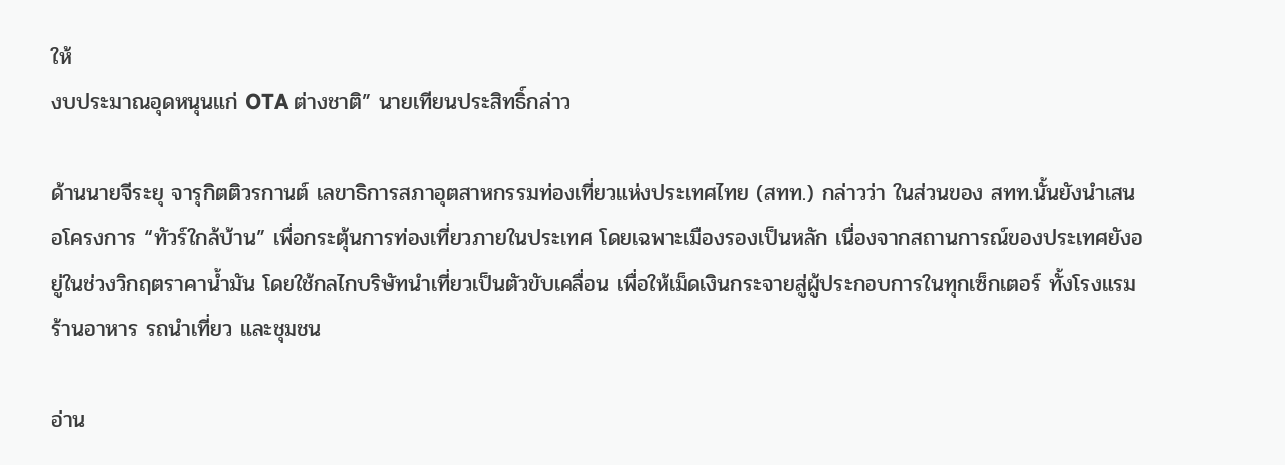ให้
งบประมาณอุดหนุนแก่ OTA ต่างชาติ” นายเทียนประสิทธิ์กล่าว

ด้านนายจีระยุ จารุกิตติวรกานต์ เลขาธิการสภาอุตสาหกรรมท่องเที่ยวแห่งประเทศไทย (สทท.) กล่าวว่า ในส่วนของ สทท.นั้นยังนำเสนอโครงการ “ทัวร์ใกล้บ้าน” เพื่อกระตุ้นการท่องเที่ยวภายในประเทศ โดยเฉพาะเมืองรองเป็นหลัก เนื่องจากสถานการณ์ของประเทศยังอยู่ในช่วงวิกฤตราคาน้ำมัน โดยใช้กลไกบริษัทนำเที่ยวเป็นตัวขับเคลื่อน เพื่อให้เม็ดเงินกระจายสู่ผู้ประกอบการในทุกเซ็กเตอร์ ทั้งโรงแรม ร้านอาหาร รถนำเที่ยว และชุมชน

อ่าน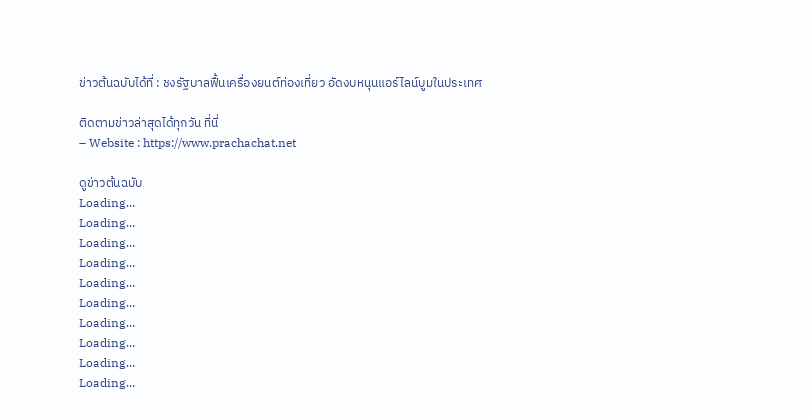ข่าวต้นฉบับได้ที่ : ชงรัฐบาลฟื้นเครื่องยนต์ท่องเที่ยว อัดงบหนุนแอร์ไลน์บูมในประเทศ

ติดตามข่าวล่าสุดได้ทุกวัน ที่นี่
– Website : https://www.prachachat.net

ดูข่าวต้นฉบับ
Loading...
Loading...
Loading...
Loading...
Loading...
Loading...
Loading...
Loading...
Loading...
Loading...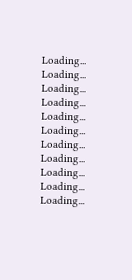Loading...
Loading...
Loading...
Loading...
Loading...
Loading...
Loading...
Loading...
Loading...
Loading...
Loading...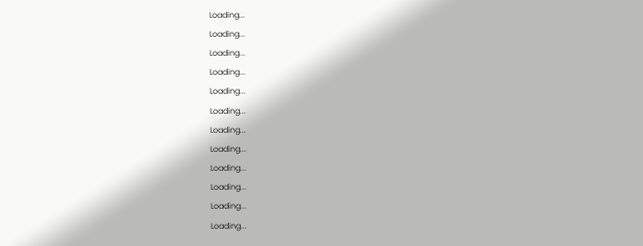Loading...
Loading...
Loading...
Loading...
Loading...
Loading...
Loading...
Loading...
Loading...
Loading...
Loading...
Loading...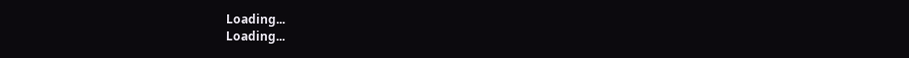Loading...
Loading...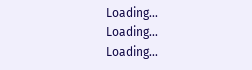Loading...
Loading...
Loading...